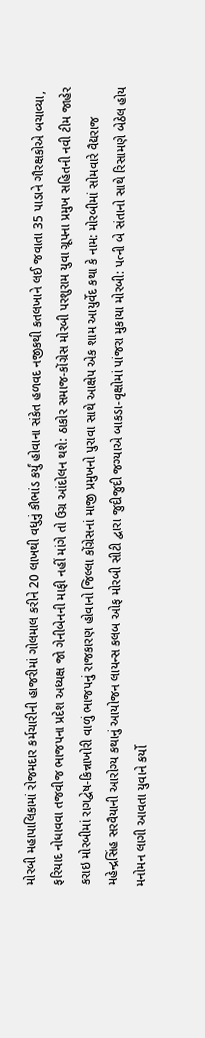મોરબી મહાપાલિકામાં રોજમદાર કર્મચારીની હાજરીમાં ગોલમાલ કરીને 20 લાખથી વધુનું કૌભાંડ કર્યું હોવાના સંકેત હળવદ નજીકથી કતલખાને લઈ જવાતા 35 પાડાને ગૌરક્ષકોએ બચાવ્યા, ફરિયાદ નોધાવવા તજવીજ ભાજપના પ્રદેશ અધ્યક્ષ જો ગેનીબેનની માફી નહીં માંગે તો ઉગ્ર આંદોલન થશે: ઠાકોર સમાજ-કોંગ્રેસ મોરબી પરશુરામ યુવા ગ્રૂપના પ્રમુખ સહિતની નવી ટીમ જાહેર કરાઇ મોરબીમાં રાગદ્વેષ-કિન્નાખોરી વાળું ભાજપનું રાજકારણ હોવાનો જિલ્લા કોંગ્રેસનાં માજી પ્રમુખનો પુરાવા સાથે આક્ષેપ એક શામ આયુર્વેદ કથા કે નામ: મોરબીમાં સોમવારે વૈદ્યરાજ મહેન્દ્રસિંહ સરવૈયાની આરોગ્ય કથાનું આયોજન લાયન્સ કલબ ઓફ મોરબી સીટી દ્વારા જુદીજુદી જગ્યાએ બાકડા-વૃક્ષોમાં પાંજરા મુકાયા મોરબી: પત્ની બે સંતાનો સાથે રિસામણે બેઠેલ હોય મનોમન લાગી આવતા યુવાને કર્યો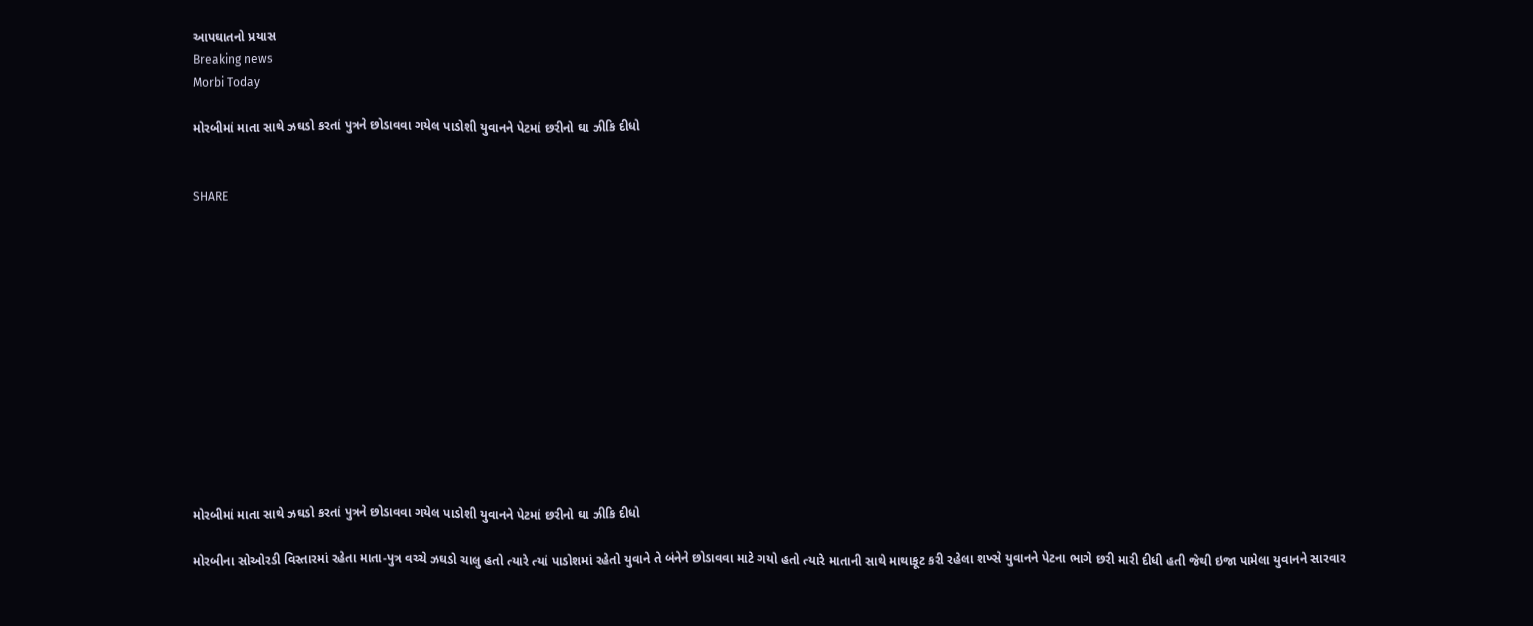આપઘાતનો પ્રયાસ
Breaking news
Morbi Today

મોરબીમાં માતા સાથે ઝઘડો કરતાં પુત્રને છોડાવવા ગયેલ પાડોશી યુવાનને પેટમાં છરીનો ઘા ઝીકિ દીધો


SHARE













મોરબીમાં માતા સાથે ઝઘડો કરતાં પુત્રને છોડાવવા ગયેલ પાડોશી યુવાનને પેટમાં છરીનો ઘા ઝીકિ દીધો

મોરબીના સોઓરડી વિસ્તારમાં રહેતા માતા-પુત્ર વચ્ચે ઝઘડો ચાલુ હતો ત્યારે ત્યાં પાડોશમાં રહેતો યુવાને તે બંનેને છોડાવવા માટે ગયો હતો ત્યારે માતાની સાથે માથાકૂટ કરી રહેલા શખ્સે યુવાનને પેટના ભાગે છરી મારી દીધી હતી જેથી ઇજા પામેલા યુવાનને સારવાર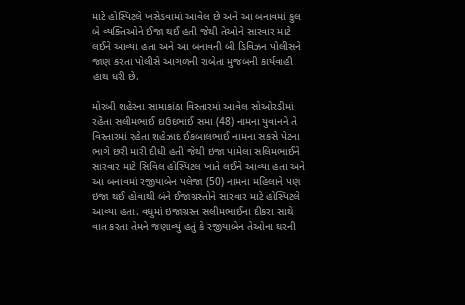માટે હોસ્પિટલે ખસેડવામાં આવેલ છે અને આ બનાવમાં કુલ બે વ્યક્તિઓને ઈજા થઈ હતી જેથી તેઓને સારવાર માટે લઈને આવ્યા હતા અને આ બનાવની બી ડિવિઝન પોલીસને જાણ કરતા પોલીસે આગળની રાબેતા મુજબની કાર્યવાહી હાથ ધરી છે.

મોરબી શહેરના સામાકાંઠા વિસ્તારમાં આવેલ સોઓરડીમાં રહેતા સલીમભાઈ દાઉદભાઈ સમા (48) નામના યુવાનને તે વિસ્તારમાં રહેતા શહેઝાદ ઈકબાલભાઈ નામના સકસે પેટના ભાગે છરી મારી દીધી હતી જેથી ઇજા પામેલા સલિમભાઈને સારવાર માટે સિવિલ હોસ્પિટલ ખાતે લઈને આવ્યા હતા અને આ બનાવમાં રજીયાબેન પલેજા (50) નામના મહિલાને પણ ઇજા થઈ હોવાથી બંને ઈજાગ્રસ્તોને સારવાર માટે હોસ્પિટલે આવ્યા હતા. વધુમાં ઇજાગ્રસ્ત સલીમભાઈના દીકરા સાથે વાત કરતા તેમને જણાવ્યું હતું કે રજીયાબેન તેઓના ઘરની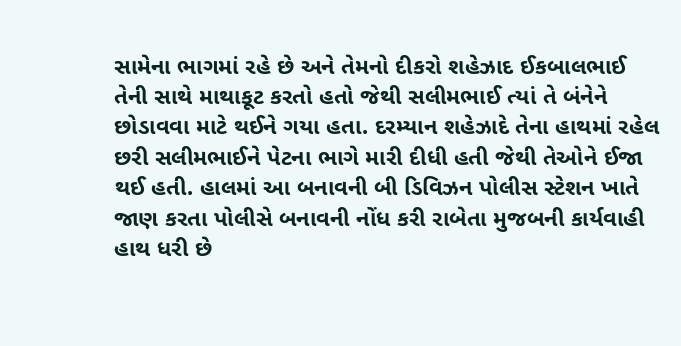સામેના ભાગમાં રહે છે અને તેમનો દીકરો શહેઝાદ ઈકબાલભાઈ તેની સાથે માથાકૂટ કરતો હતો જેથી સલીમભાઈ ત્યાં તે બંનેને છોડાવવા માટે થઈને ગયા હતા. દરમ્યાન શહેઝાદે તેના હાથમાં રહેલ છરી સલીમભાઈને પેટના ભાગે મારી દીધી હતી જેથી તેઓને ઈજા થઈ હતી. હાલમાં આ બનાવની બી ડિવિઝન પોલીસ સ્ટેશન ખાતે જાણ કરતા પોલીસે બનાવની નોંધ કરી રાબેતા મુજબની કાર્યવાહી હાથ ધરી છે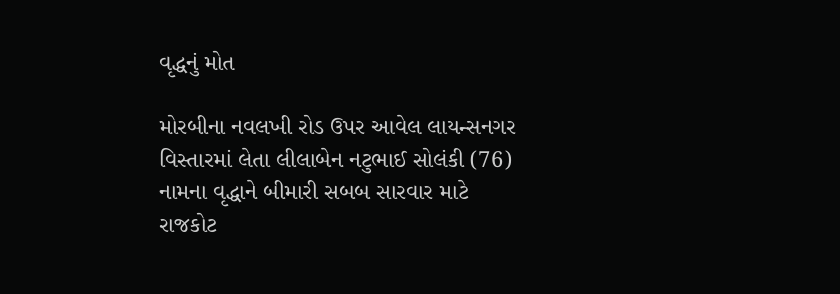વૃદ્ધનું મોત

મોરબીના નવલખી રોડ ઉપર આવેલ લાયન્સનગર વિસ્તારમાં લેતા લીલાબેન નટુભાઈ સોલંકી (76) નામના વૃદ્ધાને બીમારી સબબ સારવાર માટે રાજકોટ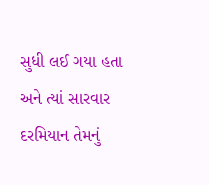સુધી લઈ ગયા હતા અને ત્યાં સારવાર દરમિયાન તેમનું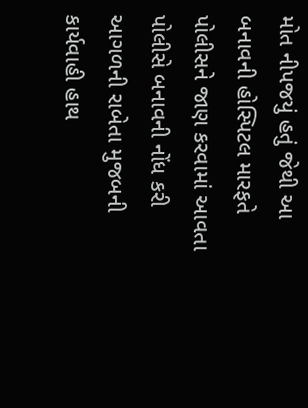મોત નીપજયું હતું જેથી આ બનાવની હોસ્પિટલ મારફતે પોલીસને જાણ કરવામાં આવતા પોલીસે બનાવની નોંધ કરી આગળની રાબેતા મુજબની કાર્યવાહી હાથ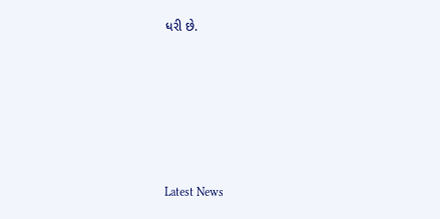ધરી છે.






Latest News